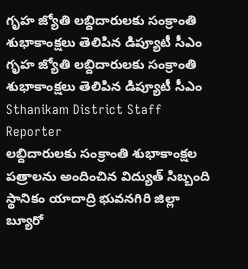గృహ జ్యోతి లబ్దిదారులకు సంక్రాంతి శుభాకాంక్షలు తెలిపిన డిప్యూటీ సీఎం
గృహ జ్యోతి లబ్దిదారులకు సంక్రాంతి శుభాకాంక్షలు తెలిపిన డిప్యూటీ సీఎం
Sthanikam District Staff Reporter
లబ్దిదారులకు సంక్రాంతి శుభాకాంక్షల పత్రాలను అందించిన విద్యుత్ సిబ్బంది
స్థానికం యాదాద్రి భువనగిరి జిల్లా బ్యూరో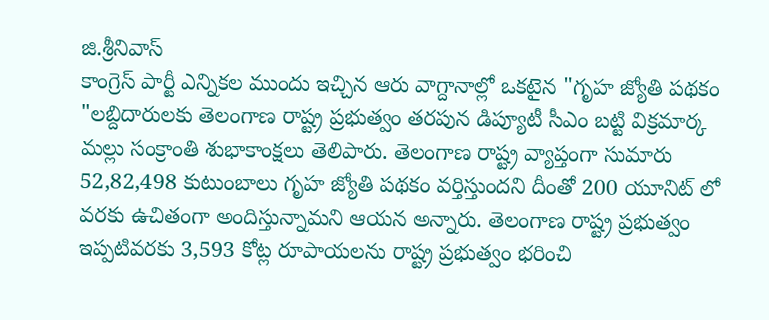జి.శ్రీనివాస్
కాంగ్రెస్ పార్టీ ఎన్నికల ముందు ఇచ్చిన ఆరు వాగ్దానాల్లో ఒకటైన "గృహ జ్యోతి పథకం "లబ్దిదారులకు తెలంగాణ రాష్ట్ర ప్రభుత్వం తరపున డిప్యూటీ సీఎం బట్టి విక్రమార్క మల్లు సంక్రాంతి శుభాకాంక్షలు తెలిపారు. తెలంగాణ రాష్ట్ర వ్యాప్తంగా సుమారు 52,82,498 కుటుంబాలు గృహ జ్యోతి పథకం వర్తిస్తుందని దీంతో 200 యూనిట్ లో వరకు ఉచితంగా అందిస్తున్నామని ఆయన అన్నారు. తెలంగాణ రాష్ట్ర ప్రభుత్వం ఇప్పటివరకు 3,593 కోట్ల రూపాయలను రాష్ట్ర ప్రభుత్వం భరించి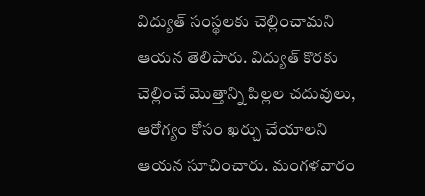విద్యుత్ సంస్థలకు చెల్లించామని ఆయన తెలిపారు. విద్యుత్ కొరకు చెల్లించే మొత్తాన్ని పిల్లల చదువులు, ఆరోగ్యం కోసం ఖర్చు చేయాలని ఆయన సూచించారు. మంగళవారం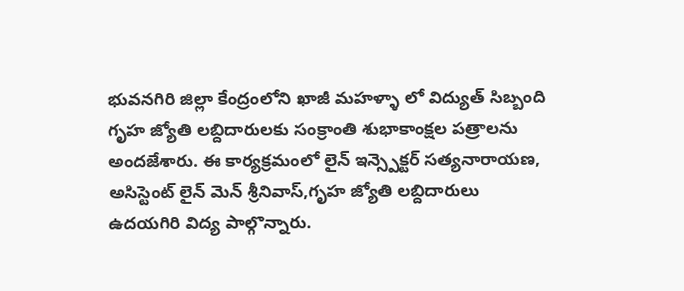భువనగిరి జిల్లా కేంద్రంలోని ఖాజీ మహళ్ళా లో విద్యుత్ సిబ్బంది గృహ జ్యోతి లబ్దిదారులకు సంక్రాంతి శుభాకాంక్షల పత్రాలను అందజేశారు. ఈ కార్యక్రమంలో లైన్ ఇన్స్పెక్టర్ సత్యనారాయణ, అసిస్టెంట్ లైన్ మెన్ శ్రీనివాస్,గృహ జ్యోతి లబ్దిదారులు ఉదయగిరి విద్య పాల్గొన్నారు.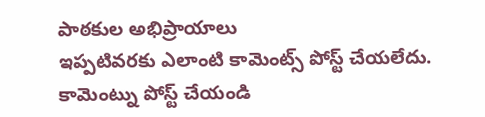పాఠకుల అభిప్రాయాలు
ఇప్పటివరకు ఎలాంటి కామెంట్స్ పోస్ట్ చేయలేదు.
కామెంట్ను పోస్ట్ చేయండి